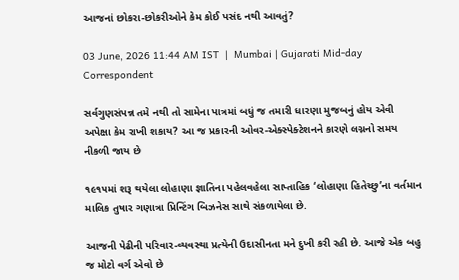આજનાં છોકરા-છોકરીઓને કેમ કોઈ પસંદ નથી આવતું?

03 June, 2026 11:44 AM IST  |  Mumbai | Gujarati Mid-day Correspondent

સર્વગુણસંપન્ન તમે નથી તો સામેના પાત્રમાં બધું જ તમારી ધારણા મુજબનું હોય એવી અપેક્ષા કેમ રાખી શકાય? આ જ પ્રકારની ઓવર-એક્સ્પેક્ટેશનને કારણે લગ્નનો સમય નીકળી જાય છે

૧૯૧૫માં શરૂ થયેલા લોહાણા જ્ઞાતિના પહેલવહેલા સાપ્તાહિક ‘લોહાણા હિતેચ્છુ’ના વર્તમાન માલિક તુષાર ગણાત્રા પ્રિન્ટિંગ બિઝનેસ સાથે સંકળાયેલા છે.

આજની પેઢીની પરિવાર-વ્યવસ્થા પ્રત્યેની ઉદાસીનતા મને દુખી કરી રહી છે. આજે એક બહુ જ મોટો વર્ગ એવો છે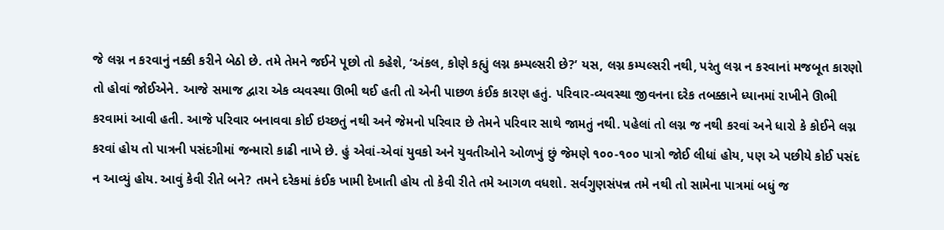જે લગ્ન ન કરવાનું નક્કી કરીને બેઠો છે. તમે તેમને જઈને પૂછો તો કહેશે, ‘અંકલ, કોણે કહ્યું લગ્ન કમ્પલ્સરી છે?’ યસ, લગ્ન કમ્પલ્સરી નથી, પરંતુ લગ્ન ન કરવાનાં મજબૂત કારણો તો હોવાં જોઈએને. આજે સમાજ દ્વારા એક વ્યવસ્થા ઊભી થઈ હતી તો એની પાછળ કંઈક કારણ હતું. પરિવાર-વ્યવસ્થા જીવનના દરેક તબક્કાને ધ્યાનમાં રાખીને ઊભી કરવામાં આવી હતી. આજે પરિવાર બનાવવા કોઈ ઇચ્છતું નથી અને જેમનો પરિવાર છે તેમને પરિવાર સાથે જામતું નથી. પહેલાં તો લગ્ન જ નથી કરવાં અને ધારો કે કોઈને લગ્ન કરવાં હોય તો પાત્રની પસંદગીમાં જન્મારો કાઢી નાખે છે. હું એવાં-એવાં યુવકો અને યુવતીઓને ઓળખું છું જેમણે ૧૦૦-૧૦૦ પાત્રો જોઈ લીધાં હોય, પણ એ પછીયે કોઈ પસંદ ન આવ્યું હોય. આવું કેવી રીતે બને? તમને દરેકમાં કંઈક ખામી દેખાતી હોય તો કેવી રીતે તમે આગળ વધશો. સર્વગુણસંપન્ન તમે નથી તો સામેના પાત્રમાં બધું જ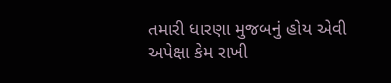તમારી ધારણા મુજબનું હોય એવી અપેક્ષા કેમ રાખી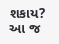શકાય? આ જ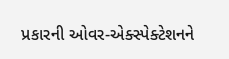પ્રકારની ઓવર-એક્સ્પેક્ટેશનને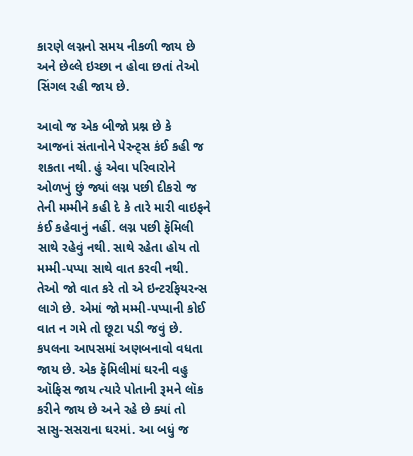કારણે લગ્નનો સમય નીકળી જાય છે અને છેલ્લે ઇચ્છા ન હોવા છતાં તેઓ સિંગલ રહી જાય છે.

આવો જ એક બીજો પ્રશ્ન છે કે આજનાં સંતાનોને પેરન્ટ્સ કંઈ કહી જ શકતા નથી. હું એવા પરિવારોને ઓળખું છું જ્યાં લગ્ન પછી દીકરો જ તેની મમ્મીને કહી દે કે તારે મારી વાઇફને કંઈ કહેવાનું નહીં. લગ્ન પછી ફૅમિલી સાથે રહેવું નથી. સાથે રહેતા હોય તો મમ્મી-પપ્પા સાથે વાત કરવી નથી. તેઓ જો વાત કરે તો એ ઇન્ટરફિયરન્સ લાગે છે. એમાં જો મમ્મી-પપ્પાની કોઈ વાત ન ગમે તો છૂટા પડી જવું છે. કપલના આપસમાં અણબનાવો વધતા જાય છે. એક ફૅમિલીમાં ઘરની વહુ ઑફિસ જાય ત્યારે પોતાની રૂમને લૉક કરીને જાય છે અને રહે છે ક્યાં તો સાસુ-સસરાના ઘરમાં. આ બધું જ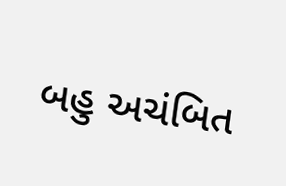બહુ અચંબિત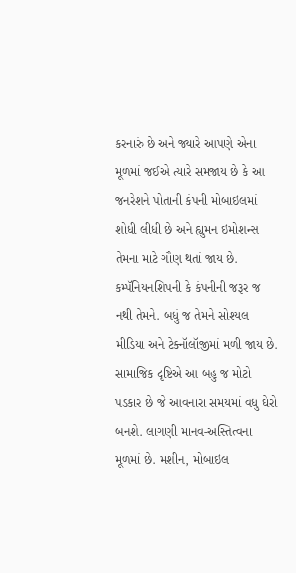કરનારું છે અને જ્યારે આપણે એના મૂળમાં જઈએ ત્યારે સમજાય છે કે આ જનરેશને પોતાની કંપની મોબાઇલમાં શોધી લીધી છે અને હ્યુમન ઇમોશન્સ તેમના માટે ગૌણ થતાં જાય છે. કમ્પૅનિયનશિપની કે કંપનીની જરૂર જ નથી તેમને. બધું જ તેમને સોશ્યલ મીડિયા અને ટેક્નૉલૉજીમાં મળી જાય છે. સામાજિક દૃષ્ટિએ આ બહુ જ મોટો પડકાર છે જે આવનારા સમયમાં વધુ ઘેરો બનશે. લાગણી માનવ-અસ્તિત્વના મૂળમાં છે. મશીન, મોબાઇલ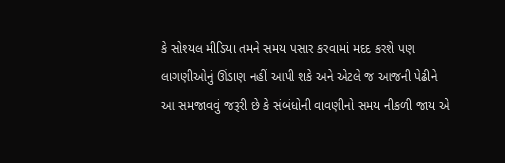કે સો‌શ્યલ મીડિયા તમને સમય પસાર કરવામાં મદદ કરશે પણ લાગણીઓનું ઊંડાણ નહીં આપી શકે અને એટલે જ આજની પેઢીને આ સમજાવવું જરૂરી છે કે સંબંધોની વાવણીનો સમય નીકળી જાય એ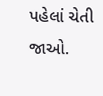પહેલાં ચેતી જાઓ.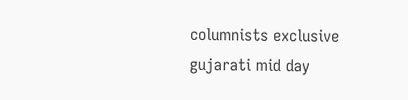columnists exclusive gujarati mid day